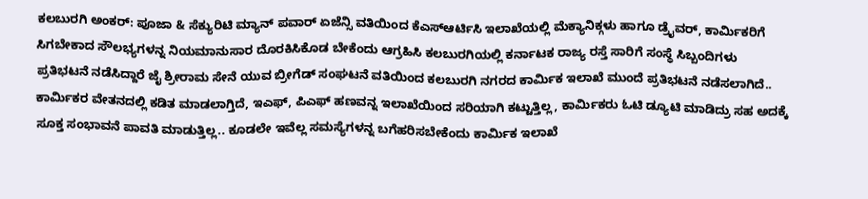ಕಲಬುರಗಿ ಅಂಕರ್: ಪೂಜಾ & ಸೆಕ್ಯುರಿಟಿ ಮ್ಯಾನ್ ಪವಾರ್ ಏಜೆನ್ಸಿ ವತಿಯಿಂದ ಕೆಎಸ್ಆರ್ಟಿಸಿ ಇಲಾಖೆಯಲ್ಲಿ ಮೆಕ್ಯಾನಿಕ್ಗಳು ಹಾಗೂ ಡ್ರೈವರ್, ಕಾರ್ಮಿಕರಿಗೆ ಸಿಗಬೇಕಾದ ಸೌಲಭ್ಯಗಳನ್ನ ನಿಯಮಾನುಸಾರ ದೊರಕಿಸಿಕೊಡ ಬೇಕೆಂದು ಆಗ್ರಹಿಸಿ ಕಲಬುರಗಿಯಲ್ಲಿ ಕರ್ನಾಟಕ ರಾಜ್ಯ ರಸ್ತೆ ಸಾರಿಗೆ ಸಂಸ್ಥೆ ಸಿಬ್ಬಂದಿಗಳು ಪ್ರತಿಭಟನೆ ನಡೆಸಿದ್ದಾರೆ ಜೈ ಶ್ರೀರಾಮ ಸೇನೆ ಯುವ ಬ್ರೀಗೆಡ್ ಸಂಘಟನೆ ವತಿಯಿಂದ ಕಲಬುರಗಿ ನಗರದ ಕಾರ್ಮಿಕ ಇಲಾಖೆ ಮುಂದೆ ಪ್ರತಿಭಟನೆ ನಡೆಸಲಾಗಿದೆ.. ಕಾರ್ಮಿಕರ ವೇತನದಲ್ಲಿ ಕಡಿತ ಮಾಡಲಾಗ್ತಿದೆ, ಇಎಫ್, ಪಿಎಫ್ ಹಣವನ್ನ ಇಲಾಖೆಯಿಂದ ಸರಿಯಾಗಿ ಕಟ್ಟುತ್ತಿಲ್ಲ, ಕಾರ್ಮಿಕರು ಓಟಿ ಡ್ಯೂಟಿ ಮಾಡಿದ್ರು ಸಹ ಅದಕ್ಕೆ ಸೂಕ್ತ ಸಂಭಾವನೆ ಪಾವತಿ ಮಾಡುತ್ತಿಲ್ಲ.. ಕೂಡಲೇ ಇವೆಲ್ಲ ಸಮಸ್ಯೆಗಳನ್ನ ಬಗೆಹರಿಸಬೇಕೆಂದು ಕಾರ್ಮಿಕ ಇಲಾಖೆ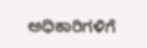ಅಧಿಕಾರಿಗಳಿಗೆ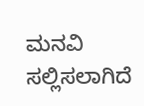ಮನವಿ ಸಲ್ಲಿಸಲಾಗಿದೆ